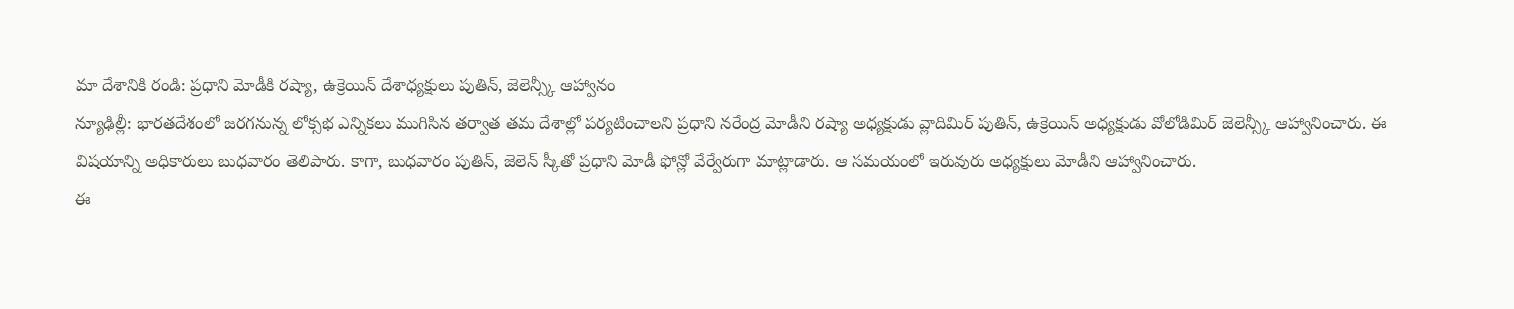మా దేశానికి రండి: ప్రధాని మోడీకి రష్యా, ఉక్రెయిన్ దేశాధ్యక్షులు పుతిన్, జెలెన్స్కీ ఆహ్వానం
న్యూఢిల్లీ: భారతదేశంలో జరగనున్న లోక్సభ ఎన్నికలు ముగిసిన తర్వాత తమ దేశాల్లో పర్యటించాలని ప్రధాని నరేంద్ర మోడీని రష్యా అధ్యక్షుడు వ్లాదిమిర్ పుతిన్, ఉక్రెయిన్ అధ్యక్షుడు వోలోడిమిర్ జెలెన్స్కీ ఆహ్వానించారు. ఈ విషయాన్ని అధికారులు బుధవారం తెలిపారు. కాగా, బుధవారం పుతిన్, జెలెన్ స్కీతో ప్రధాని మోడీ ఫోన్లో వేర్వేరుగా మాట్లాడారు. ఆ సమయంలో ఇరువురు అధ్యక్షులు మోడీని ఆహ్వానించారు.
ఈ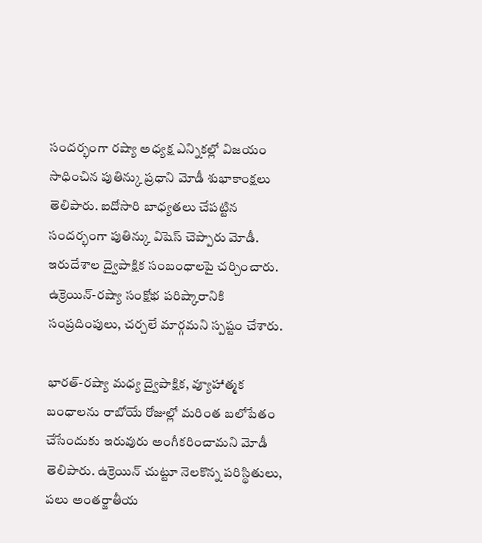సందర్భంగా రష్యా అధ్యక్ష ఎన్నికల్లో విజయం సాధించిన పుతిన్కు ప్రధాని మోడీ శుభాకాంక్షలు తెలిపారు. ఐదోసారి బాధ్యతలు చేపట్టిన సందర్భంగా పుతిన్కు విషెస్ చెప్పారు మోడీ. ఇరుదేశాల ద్వైపాక్షిక సంబంధాలపై చర్చించారు. ఉక్రెయిన్-రష్యా సంక్షోభ పరిష్కారానికి సంప్రదింపులు, చర్చలే మార్గమని స్పష్టం చేశారు.

భారత్-రష్యా మధ్య ద్వైపాక్షిక, వ్యూహాత్మక బంధాలను రాబోయే రోజుల్లో మరింత బలోపేతం చేసేందుకు ఇరువురు అంగీకరించామని మోడీ తెలిపారు. ఉక్రెయిన్ చుట్టూ నెలకొన్న పరిస్థితులు, పలు అంతర్జాతీయ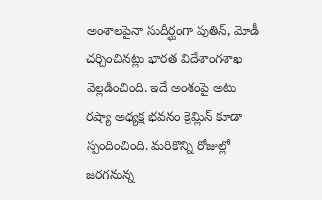అంశాలపైనా సుదీర్ఘంగా పుతిన్, మోడీ చర్చించినట్లు భారత విదేశాంగశాఖ వెల్లడించింది. ఇదే అంశంపై అటు రష్యా అధ్యక్ష భవనం క్రెమ్లిన్ కూడా స్పందించింది. మరికొన్ని రోజుల్లో జరగనున్న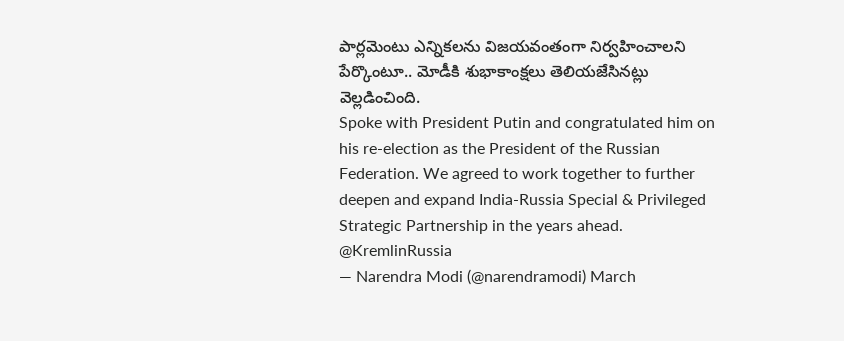పార్లమెంటు ఎన్నికలను విజయవంతంగా నిర్వహించాలని పేర్కొంటూ.. మోడీకి శుభాకాంక్షలు తెలియజేసినట్లు వెల్లడించింది.
Spoke with President Putin and congratulated him on his re-election as the President of the Russian Federation. We agreed to work together to further deepen and expand India-Russia Special & Privileged Strategic Partnership in the years ahead. @KremlinRussia
— Narendra Modi (@narendramodi) March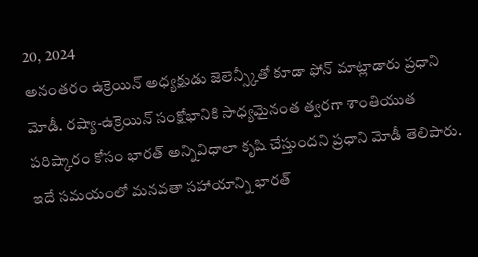20, 2024
అనంతరం ఉక్రెయిన్ అధ్యక్షుడు జెలెన్స్కీతో కూడా ఫోన్ మాట్లాడారు ప్రధాని మోడీ. రష్యా-ఉక్రెయిన్ సంక్షోభానికి సాధ్యమైనంత త్వరగా శాంతియుత పరిష్కారం కోసం భారత్ అన్నివిధాలా కృషి చేస్తుందని ప్రధాని మోడీ తెలిపారు. ఇదే సమయంలో మనవతా సహాయాన్ని భారత్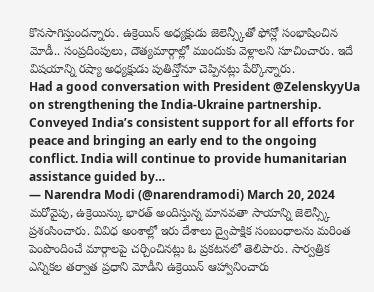కొనసాగిస్తుందన్నారు. ఉక్రెయిన్ అధ్యక్షుడు జెలెన్స్కీతో ఫోన్లో సంభాషించిన మోడీ.. సంప్రదింపులు, దౌత్యమార్గాల్లో ముందుకు వెళ్లాలని సూచించారు. ఇదే విషయాన్ని రష్యా అధ్యక్షుడు పుతిన్తోనూ చెప్పినట్లు పేర్కొన్నారు.
Had a good conversation with President @ZelenskyyUa on strengthening the India-Ukraine partnership. Conveyed India’s consistent support for all efforts for peace and bringing an early end to the ongoing conflict. India will continue to provide humanitarian assistance guided by…
— Narendra Modi (@narendramodi) March 20, 2024
మరోవైపు, ఉక్రెయిన్కు భారత్ అందిస్తున్న మానవతా సాయాన్ని జెలెన్స్కీ ప్రశంసించారు. వివిధ అంశాల్లో ఇరు దేశాలు ద్వైపాక్షిక సంబంధాలను మరింత పెంపొందించే మార్గాలపై చర్చించినట్లు ఓ ప్రకటనలో తెలిపారు. సార్వత్రిక ఎన్నికల తర్వాత ప్రధాని మోడీని ఉక్రెయిన్ ఆహ్వానించారు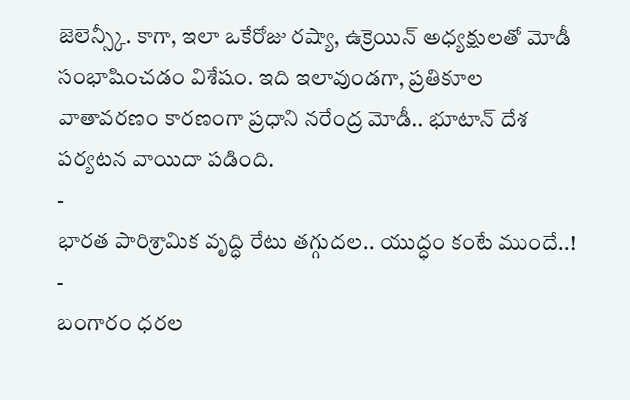జెలెన్స్కీ. కాగా, ఇలా ఒకేరోజు రష్యా, ఉక్రెయిన్ అధ్యక్షులతో మోడీ సంభాషించడం విశేషం. ఇది ఇలావుండగా, ప్రతికూల వాతావరణం కారణంగా ప్రధాని నరేంద్ర మోడీ.. భూటాన్ దేశ పర్యటన వాయిదా పడింది.
-
భారత పారిశ్రామిక వృద్ధి రేటు తగ్గుదల.. యుద్ధం కంటే ముందే..! -
బంగారం ధరల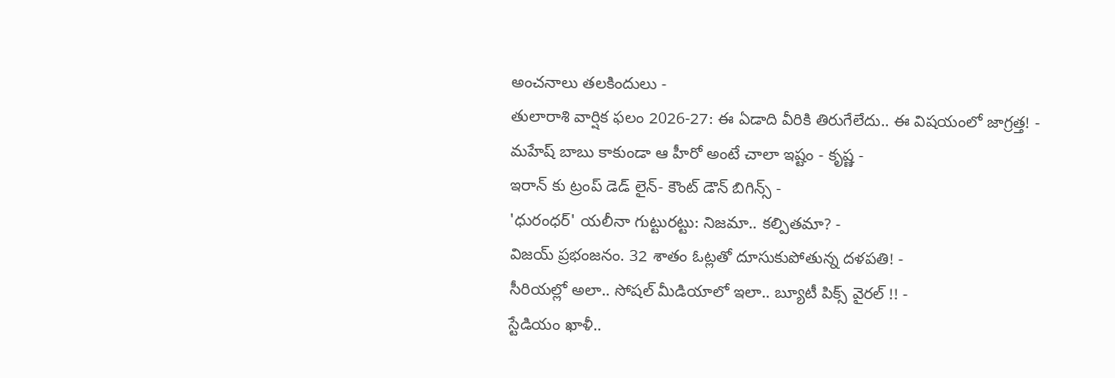అంచనాలు తలకిందులు -
తులారాశి వార్షిక ఫలం 2026-27: ఈ ఏడాది వీరికి తిరుగేలేదు.. ఈ విషయంలో జాగ్రత్త! -
మహేష్ బాబు కాకుండా ఆ హీరో అంటే చాలా ఇష్టం - కృష్ణ -
ఇరాన్ కు ట్రంప్ డెడ్ లైన్- కౌంట్ డౌన్ బిగిన్స్ -
'ధురంధర్' యలీనా గుట్టురట్టు: నిజమా.. కల్పితమా? -
విజయ్ ప్రభంజనం. 32 శాతం ఓట్లతో దూసుకుపోతున్న దళపతి! -
సీరియల్లో అలా.. సోషల్ మీడియాలో ఇలా.. బ్యూటీ పిక్స్ వైరల్ !! -
స్టేడియం ఖాళీ..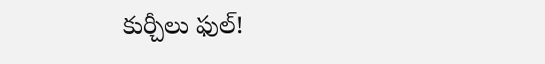కుర్చీలు ఫుల్!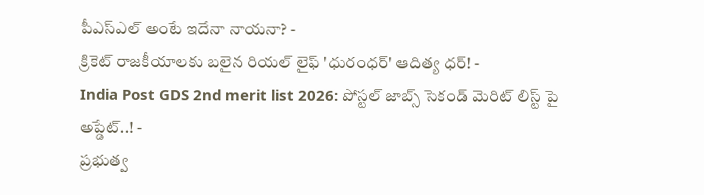పీఎస్ఎల్ అంటే ఇదేనా నాయనా? -
క్రికెట్ రాజకీయాలకు బలైన రియల్ లైఫ్ 'ధురంధర్' ఆదిత్య ధర్! -
India Post GDS 2nd merit list 2026: పోస్టల్ జాబ్స్ సెకండ్ మెరిట్ లిస్ట్ పై అప్డేట్..! -
ప్రభుత్వ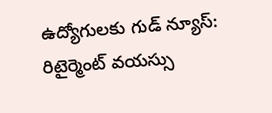ఉద్యోగులకు గుడ్ న్యూస్: రిటైర్మెంట్ వయస్సు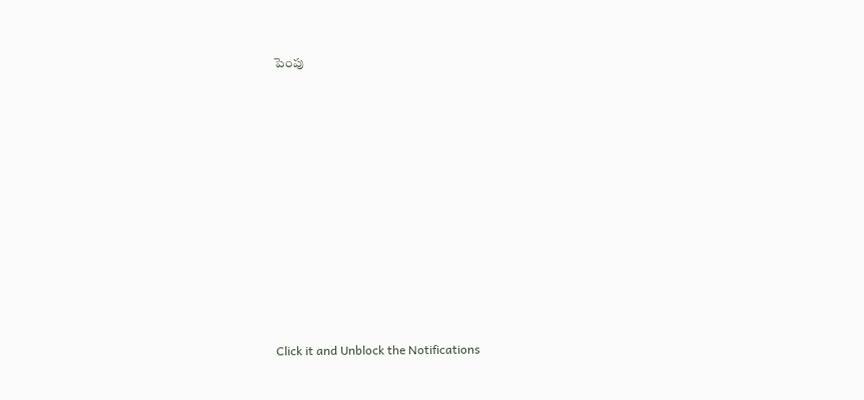పెంపు












Click it and Unblock the Notifications